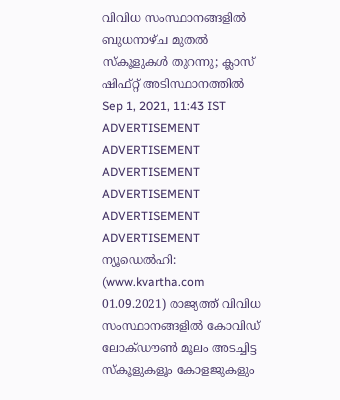വിവിധ സംസ്ഥാനങ്ങളിൽ ബുധനാഴ്ച മുതൽ സ്കൂളുകൾ തുറന്നു; ക്ലാസ് ഷിഫ്റ്റ് അടിസ്ഥാനത്തിൽ
Sep 1, 2021, 11:43 IST
ADVERTISEMENT
ADVERTISEMENT
ADVERTISEMENT
ADVERTISEMENT
ADVERTISEMENT
ADVERTISEMENT
ന്യൂഡെൽഹി: (www.kvartha.com 01.09.2021) രാജ്യത്ത് വിവിധ സംസ്ഥാനങ്ങളിൽ കോവിഡ് ലോക്ഡൗൺ മൂലം അടച്ചിട്ട സ്കൂളുകളൂം കോളജുകളും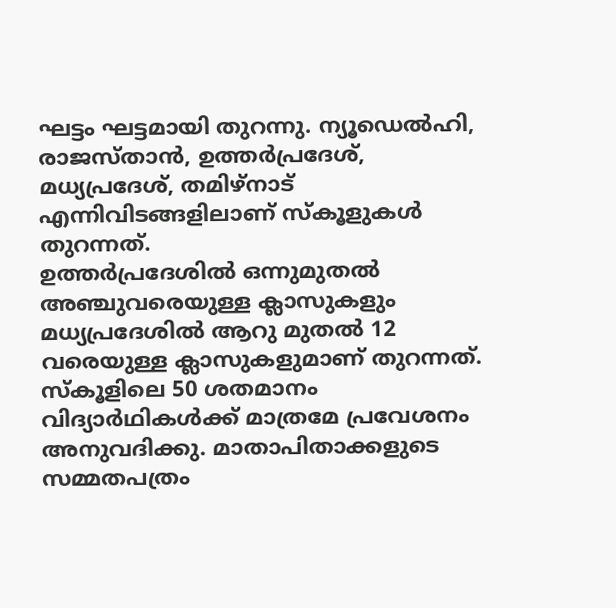ഘട്ടം ഘട്ടമായി തുറന്നു. ന്യൂഡെൽഹി, രാജസ്താൻ, ഉത്തർപ്രദേശ്, മധ്യപ്രദേശ്, തമിഴ്നാട് എന്നിവിടങ്ങളിലാണ് സ്കൂളുകൾ തുറന്നത്.
ഉത്തർപ്രദേശിൽ ഒന്നുമുതൽ അഞ്ചുവരെയുള്ള ക്ലാസുകളും മധ്യപ്രദേശിൽ ആറു മുതൽ 12 വരെയുള്ള ക്ലാസുകളുമാണ് തുറന്നത്. സ്കൂളിലെ 50 ശതമാനം വിദ്യാർഥികൾക്ക് മാത്രമേ പ്രവേശനം അനുവദിക്കു. മാതാപിതാക്കളുടെ സമ്മതപത്രം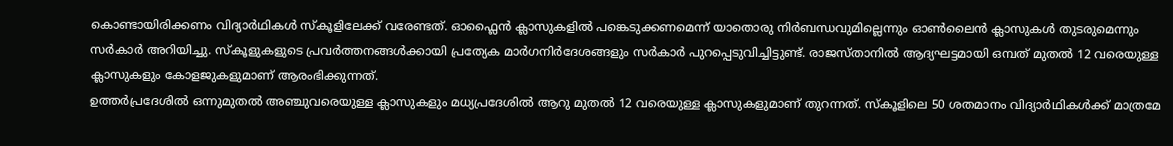കൊണ്ടായിരിക്കണം വിദ്യാർഥികൾ സ്കൂളിലേക്ക് വരേണ്ടത്. ഓഫ്ലൈൻ ക്ലാസുകളിൽ പങ്കെടുക്കണമെന്ന് യാതൊരു നിർബന്ധവുമില്ലെന്നും ഓൺലൈൻ ക്ലാസുകൾ തുടരുമെന്നും സർകാർ അറിയിച്ചു. സ്കൂളുകളുടെ പ്രവർത്തനങ്ങൾക്കായി പ്രത്യേക മാർഗനിർദേശങ്ങളും സർകാർ പുറപ്പെടുവിച്ചിട്ടുണ്ട്. രാജസ്താനിൽ ആദ്യഘട്ടമായി ഒമ്പത് മുതൽ 12 വരെയുള്ള ക്ലാസുകളും കോളജുകളുമാണ് ആരംഭിക്കുന്നത്.
ഉത്തർപ്രദേശിൽ ഒന്നുമുതൽ അഞ്ചുവരെയുള്ള ക്ലാസുകളും മധ്യപ്രദേശിൽ ആറു മുതൽ 12 വരെയുള്ള ക്ലാസുകളുമാണ് തുറന്നത്. സ്കൂളിലെ 50 ശതമാനം വിദ്യാർഥികൾക്ക് മാത്രമേ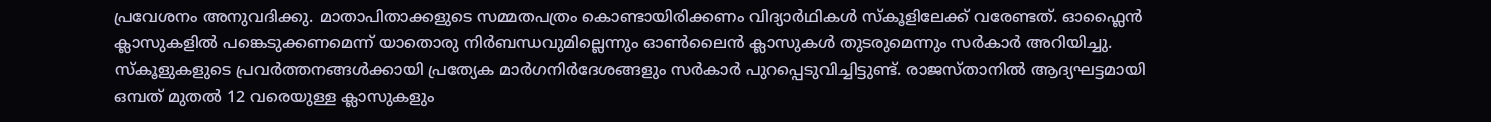പ്രവേശനം അനുവദിക്കു. മാതാപിതാക്കളുടെ സമ്മതപത്രം കൊണ്ടായിരിക്കണം വിദ്യാർഥികൾ സ്കൂളിലേക്ക് വരേണ്ടത്. ഓഫ്ലൈൻ ക്ലാസുകളിൽ പങ്കെടുക്കണമെന്ന് യാതൊരു നിർബന്ധവുമില്ലെന്നും ഓൺലൈൻ ക്ലാസുകൾ തുടരുമെന്നും സർകാർ അറിയിച്ചു. സ്കൂളുകളുടെ പ്രവർത്തനങ്ങൾക്കായി പ്രത്യേക മാർഗനിർദേശങ്ങളും സർകാർ പുറപ്പെടുവിച്ചിട്ടുണ്ട്. രാജസ്താനിൽ ആദ്യഘട്ടമായി ഒമ്പത് മുതൽ 12 വരെയുള്ള ക്ലാസുകളും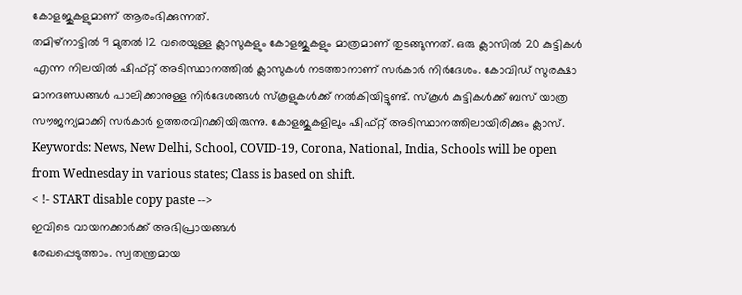കോളജുകളുമാണ് ആരംഭിക്കുന്നത്.
തമിഴ്നാട്ടിൽ 9 മുതൽ 12 വരെയുള്ള ക്ലാസുകളും കോളജുകളും മാത്രമാണ് തുടങ്ങുന്നത്. ഒരു ക്ലാസിൽ 20 കുട്ടികൾ എന്ന നിലയിൽ ഷിഫ്റ്റ് അടിസ്ഥാനത്തിൽ ക്ലാസുകൾ നടത്താനാണ് സർകാർ നിർദേശം. കോവിഡ് സുരക്ഷാ മാനദണ്ഡങ്ങൾ പാലിക്കാനുള്ള നിർദേശങ്ങൾ സ്കൂളുകൾക്ക് നൽകിയിട്ടുണ്ട്. സ്കൂൾ കുട്ടികൾക്ക് ബസ് യാത്ര സൗജന്യമാക്കി സർകാർ ഉത്തരവിറക്കിയിരുന്നു. കോളജുകളിലും ഷിഫ്റ്റ് അടിസ്ഥാനത്തിലായിരിക്കും ക്ലാസ്.
Keywords: News, New Delhi, School, COVID-19, Corona, National, India, Schools will be open from Wednesday in various states; Class is based on shift.
< !- START disable copy paste -->
ഇവിടെ വായനക്കാർക്ക് അഭിപ്രായങ്ങൾ
രേഖപ്പെടുത്താം. സ്വതന്ത്രമായ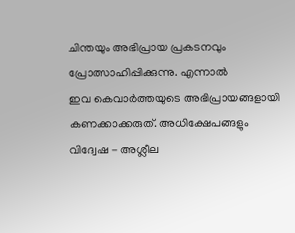ചിന്തയും അഭിപ്രായ പ്രകടനവും
പ്രോത്സാഹിപ്പിക്കുന്നു. എന്നാൽ
ഇവ കെവാർത്തയുടെ അഭിപ്രായങ്ങളായി
കണക്കാക്കരുത്. അധിക്ഷേപങ്ങളും
വിദ്വേഷ - അശ്ലീല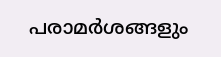പരാമർശങ്ങളും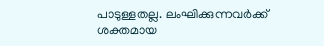പാടുള്ളതല്ല. ലംഘിക്കുന്നവർക്ക്
ശക്തമായ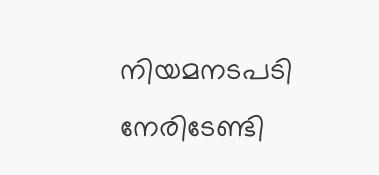നിയമനടപടി നേരിടേണ്ടി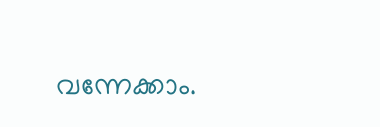വന്നേക്കാം.